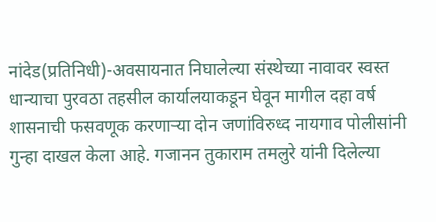नांदेड(प्रतिनिधी)-अवसायनात निघालेल्या संस्थेच्या नावावर स्वस्त धान्याचा पुरवठा तहसील कार्यालयाकडून घेवून मागील दहा वर्ष शासनाची फसवणूक करणाऱ्या दोन जणांविरुध्द नायगाव पोलीसांनी गुन्हा दाखल केला आहे. गजानन तुकाराम तमलुरे यांनी दिलेल्या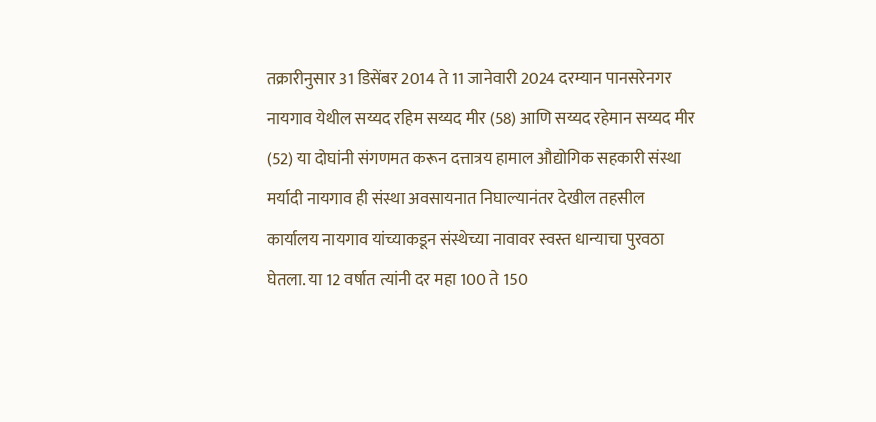तक्रारीनुसार 31 डिसेंबर 2014 ते 11 जानेवारी 2024 दरम्यान पानसरेनगर नायगाव येथील सय्यद रहिम सय्यद मीर (58) आणि सय्यद रहेमान सय्यद मीर (52) या दोघांनी संगणमत करून दत्तात्रय हामाल औद्योगिक सहकारी संस्था मर्यादी नायगाव ही संस्था अवसायनात निघाल्यानंतर देखील तहसील कार्यालय नायगाव यांच्याकडून संस्थेच्या नावावर स्वस्त धान्याचा पुरवठा घेतला. या 12 वर्षात त्यांनी दर महा 100 ते 150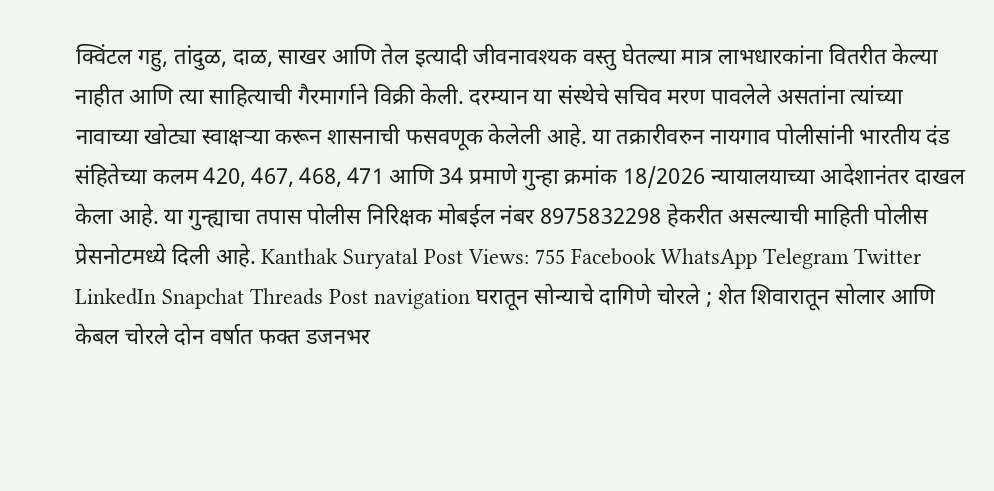क्विंटल गहु, तांदुळ, दाळ, साखर आणि तेल इत्यादी जीवनावश्यक वस्तु घेतल्या मात्र लाभधारकांना वितरीत केल्या नाहीत आणि त्या साहित्याची गैरमार्गाने विक्री केली. दरम्यान या संस्थेचे सचिव मरण पावलेले असतांना त्यांच्या नावाच्या खोट्या स्वाक्षऱ्या करून शासनाची फसवणूक केलेली आहे. या तक्रारीवरुन नायगाव पोलीसांनी भारतीय दंड संहितेच्या कलम 420, 467, 468, 471 आणि 34 प्रमाणे गुन्हा क्रमांक 18/2026 न्यायालयाच्या आदेशानंतर दाखल केला आहे. या गुन्ह्याचा तपास पोलीस निरिक्षक मोबईल नंबर 8975832298 हेकरीत असल्याची माहिती पोलीस प्रेसनोटमध्ये दिली आहे. Kanthak Suryatal Post Views: 755 Facebook WhatsApp Telegram Twitter LinkedIn Snapchat Threads Post navigation घरातून सोन्याचे दागिणे चोरले ; शेत शिवारातून सोलार आणि केबल चोरले दोन वर्षात फक्त डजनभर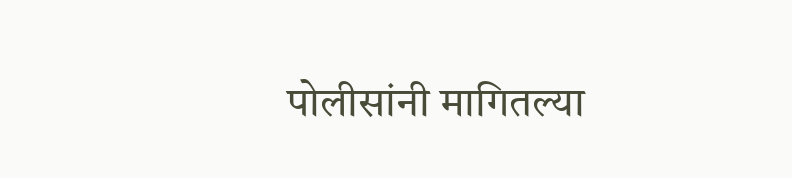पोलीसांनी मागितल्या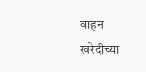वाहन खरेदीच्या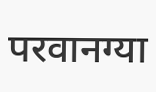परवानग्या